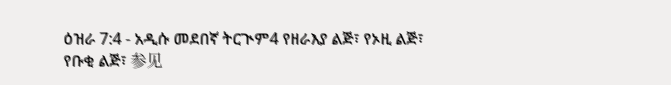ዕዝራ 7:4 - አዲሱ መደበኛ ትርጒም4 የዘራእያ ልጅ፣ የኦዚ ልጅ፣ የቡቂ ልጅ፣ 参见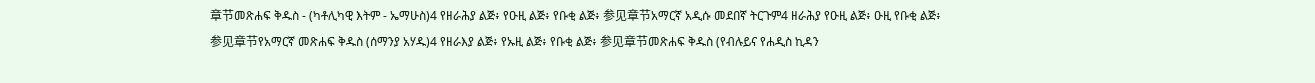章节መጽሐፍ ቅዱስ - (ካቶሊካዊ እትም - ኤማሁስ)4 የዘራሕያ ልጅ፥ የዑዚ ልጅ፥ የቡቂ ልጅ፥ 参见章节አማርኛ አዲሱ መደበኛ ትርጉም4 ዘራሕያ የዑዚ ልጅ፥ ዑዚ የቡቂ ልጅ፥ 参见章节የአማርኛ መጽሐፍ ቅዱስ (ሰማንያ አሃዱ)4 የዘራእያ ልጅ፥ የኡዚ ልጅ፥ የቡቂ ልጅ፥ 参见章节መጽሐፍ ቅዱስ (የብሉይና የሐዲስ ኪዳን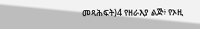መጻሕፍት)4 የዘራእያ ልጅ፥ የኦዚ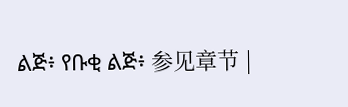ልጅ፥ የቡቂ ልጅ፥ 参见章节 |